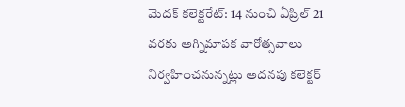మెదక్ కలెక్టరేట్: 14 నుంచి ఏప్రిల్ 21 వరకు అగ్నిమాపక వారోత్సవాలు నిర్వహించనున్నట్లు అదనపు కలెక్టర్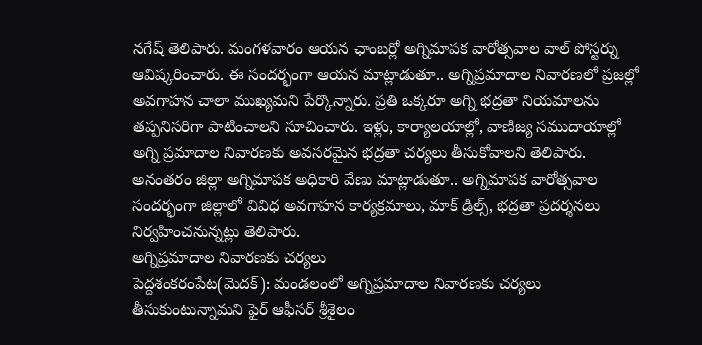నగేష్ తెలిపారు. మంగళవారం ఆయన ఛాంబర్లో అగ్నిమాపక వారోత్సవాల వాల్ పోస్టర్ను ఆవిష్కరించారు. ఈ సందర్భంగా ఆయన మాట్లాడుతూ.. అగ్నిప్రమాదాల నివారణలో ప్రజల్లో అవగాహన చాలా ముఖ్యమని పేర్కొన్నారు. ప్రతి ఒక్కరూ అగ్ని భద్రతా నియమాలను తప్పనిసరిగా పాటించాలని సూచించారు. ఇళ్లు, కార్యాలయాల్లో, వాణిజ్య సముదాయాల్లో అగ్ని ప్రమాదాల నివారణకు అవసరమైన భద్రతా చర్యలు తీసుకోవాలని తెలిపారు. అనంతరం జిల్లా అగ్నిమాపక అధికారి వేణు మాట్లాడుతూ.. అగ్నిమాపక వారోత్సవాల సందర్భంగా జిల్లాలో వివిధ అవగాహన కార్యక్రమాలు, మాక్ డ్రిల్స్, భద్రతా ప్రదర్శనలు నిర్వహించనున్నట్లు తెలిపారు.
అగ్నిప్రమాదాల నివారణకు చర్యలు
పెద్దశంకరంపేట(మెదక్): మండలంలో అగ్నిప్రమాదాల నివారణకు చర్యలు తీసుకుంటున్నామని ఫైర్ ఆఫీసర్ శ్రీశైలం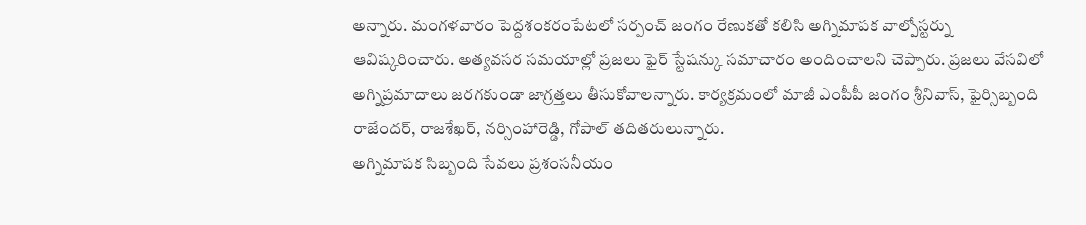అన్నారు. మంగళవారం పెద్దశంకరంపేటలో సర్పంచ్ జంగం రేణుకతో కలిసి అగ్నిమాపక వాల్పోస్టర్ను ఆవిష్కరించారు. అత్యవసర సమయాల్లో ప్రజలు ఫైర్ స్టేషన్కు సమాచారం అందించాలని చెప్పారు. ప్రజలు వేసవిలో అగ్నిప్రమాదాలు జరగకుండా జాగ్రత్తలు తీసుకోవాలన్నారు. కార్యక్రమంలో మాజీ ఎంపీపీ జంగం శ్రీనివాస్, ఫైర్సిబ్బంది రాజేందర్, రాజశేఖర్, నర్సింహారెడ్డి, గోపాల్ తదితరులున్నారు.
అగ్నిమాపక సిబ్బంది సేవలు ప్రశంసనీయం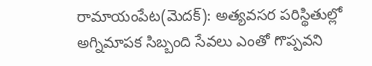రామాయంపేట(మెదక్): అత్యవసర పరిస్థితుల్లో అగ్నిమాపక సిబ్బంది సేవలు ఎంతో గొప్పవని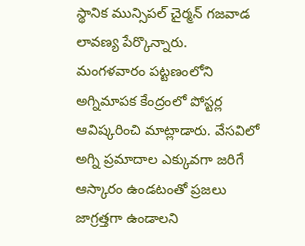స్థానిక మున్సిపల్ చైర్మన్ గజవాడ లావణ్య పేర్కొన్నారు. మంగళవారం పట్టణంలోని అగ్నిమాపక కేంద్రంలో పోస్టర్ల ఆవిష్కరించి మాట్లాడారు. వేసవిలో అగ్ని ప్రమాదాల ఎక్కువగా జరిగే ఆస్కారం ఉండటంతో ప్రజలు జాగ్రత్తగా ఉండాలని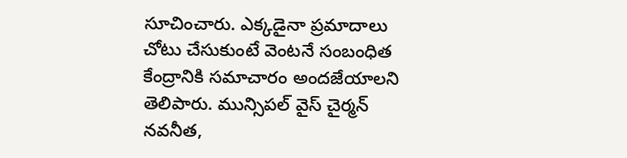సూచించారు. ఎక్కడైనా ప్రమాదాలు చోటు చేసుకుంటే వెంటనే సంబంధిత కేంద్రానికి సమాచారం అందజేయాలని తెలిపారు. మున్సిపల్ వైస్ చైర్మన్ నవనీత,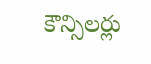కౌన్సిలర్లు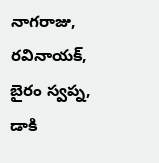నాగరాజు, రవినాయక్, బైరం స్వప్న, డాకి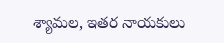శ్యామల, ఇతర నాయకులు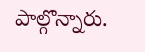పాల్గొన్నారు.